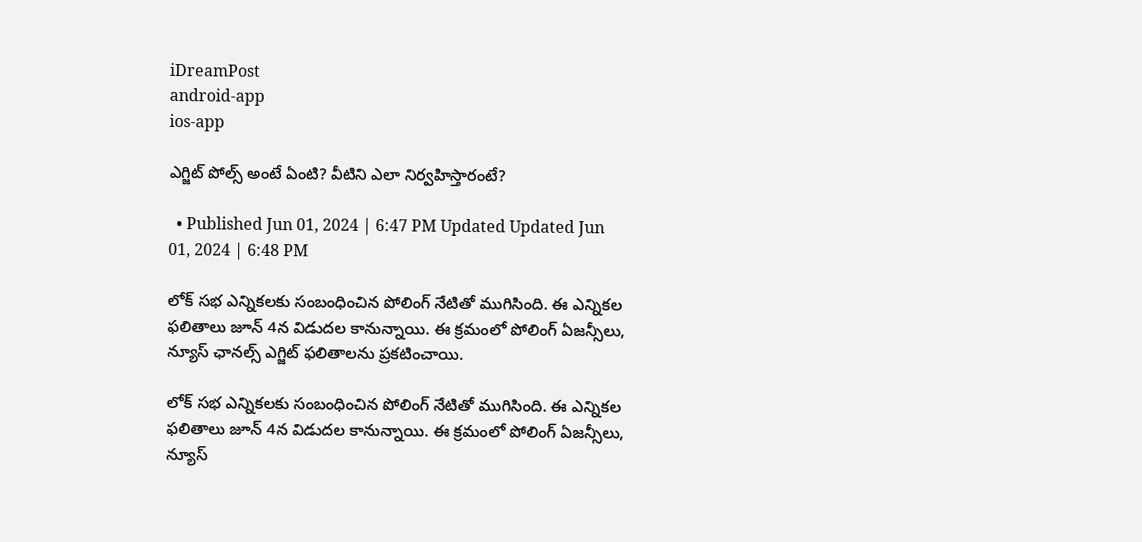iDreamPost
android-app
ios-app

ఎగ్జిట్ పోల్స్ అంటే ఏంటి? వీటిని ఎలా నిర్వహిస్తారంటే?

  • Published Jun 01, 2024 | 6:47 PM Updated Updated Jun 01, 2024 | 6:48 PM

లోక్ సభ ఎన్నికలకు సంబంధించిన పోలింగ్ నేటితో ముగిసింది. ఈ ఎన్నికల ఫలితాలు జూన్ 4న విడుదల కానున్నాయి. ఈ క్రమంలో పోలింగ్ ఏజన్సీలు, న్యూస్ ఛానల్స్ ఎగ్జిట్ ఫలితాలను ప్రకటించాయి.

లోక్ సభ ఎన్నికలకు సంబంధించిన పోలింగ్ నేటితో ముగిసింది. ఈ ఎన్నికల ఫలితాలు జూన్ 4న విడుదల కానున్నాయి. ఈ క్రమంలో పోలింగ్ ఏజన్సీలు, న్యూస్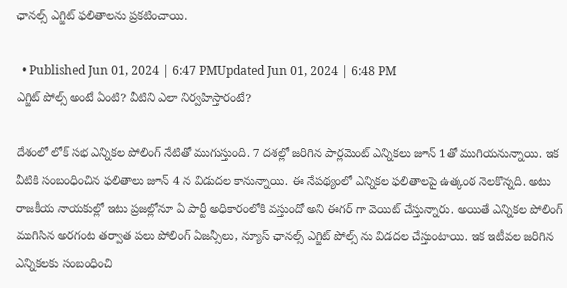ఛానల్స్ ఎగ్జిట్ ఫలితాలను ప్రకటించాయి.

  • Published Jun 01, 2024 | 6:47 PMUpdated Jun 01, 2024 | 6:48 PM
ఎగ్జిట్ పోల్స్ అంటే ఏంటి? వీటిని ఎలా నిర్వహిస్తారంటే?

దేశంలో లోక్ సభ ఎన్నికల పోలింగ్ నేటితో ముగుస్తుంది. 7 దశల్లో జరిగిన పార్లమెంట్ ఎన్నికలు జూన్ 1తో ముగియనున్నాయి. ఇక వీటికి సంబంధించిన ఫలితాలు జూన్ 4 న విడుదల కానున్నాయి. ఈ నేపథ్యంలో ఎన్నికల ఫలితాలపై ఉత్కంఠ నెలకొన్నది. అటు రాజకీయ నాయకుల్లో ఇటు ప్రజల్లోనూ ఏ పార్టీ అధికారంలోకి వస్తుందో అని ఈగర్ గా వెయిట్ చేస్తున్నారు. అయితే ఎన్నికల పోలింగ్ ముగిసిన అరగంట తర్వాత పలు పోలింగ్ ఏజన్సీలు, న్యూస్ ఛానల్స్ ఎగ్జిట్ పోల్స్ ను విడదల చేస్తుంటాయి. ఇక ఇటీవల జరిగిన ఎన్నికలకు సంబంధించి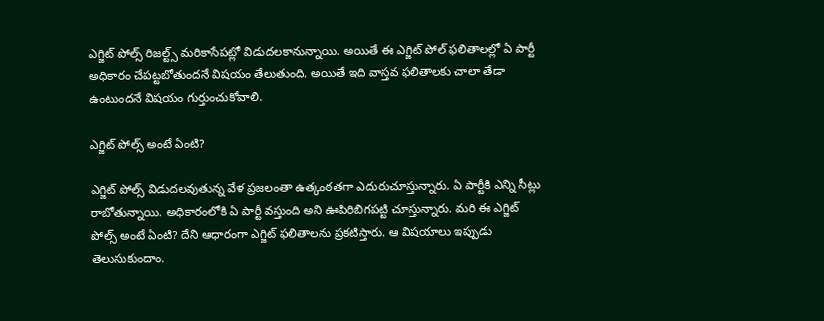ఎగ్జిట్ పోల్స్ రిజల్ట్స్ మరికాసేపట్లో విడుదలకానున్నాయి. అయితే ఈ ఎగ్జిట్ పోల్ ఫలితాలల్లో ఏ పార్టీ అధికారం చేపట్టబోతుందనే విషయం తేలుతుంది. అయితే ఇది వాస్తవ ఫలితాలకు చాలా తేడా ఉంటుందనే విషయం గుర్తుంచుకోవాలి.

ఎగ్జిట్ పోల్స్ అంటే ఏంటి?

ఎగ్జిట్ పోల్స్ విడుదలవుతున్న వేళ ప్రజలంతా ఉత్కంఠతగా ఎదురుచూస్తున్నారు. ఏ పార్టీకి ఎన్ని సీట్లు రాబోతున్నాయి. అధికారంలోకి ఏ పార్టీ వస్తుంది అని ఊపిరిబిగపట్టి చూస్తున్నారు. మరి ఈ ఎగ్జిట్ పోల్స్ అంటే ఏంటి? దేని ఆధారంగా ఎగ్జిట్ ఫలితాలను ప్రకటిస్తారు. ఆ విషయాలు ఇప్పుడు తెలుసుకుందాం.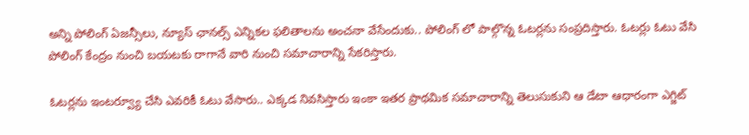అన్ని పోలింగ్ ఏజన్సీలు, న్యూస్ ఛానల్స్ ఎన్నికల ఫలితాలను అంచనా వేసేందుకు.. పోలింగ్ లో పాల్గొన్న ఓటర్లను సంప్రదిస్తారు. ఓటర్లు ఓటు వేసి పోలింగ్ కేంద్రం నుంచి బయటకు రాగానే వారి నుంచి సమాచారాన్ని సేకరిస్తారు.

ఓటర్లను ఇంటర్వ్యూ చేసి ఎవరికీ ఓటు వేసారు.. ఎక్కడ నివసిస్తారు ఇంకా ఇతర ప్రాథమిక సమాచారాన్ని తెలుసుకుని ఆ డేటా ఆధారంగా ఎగ్జిట్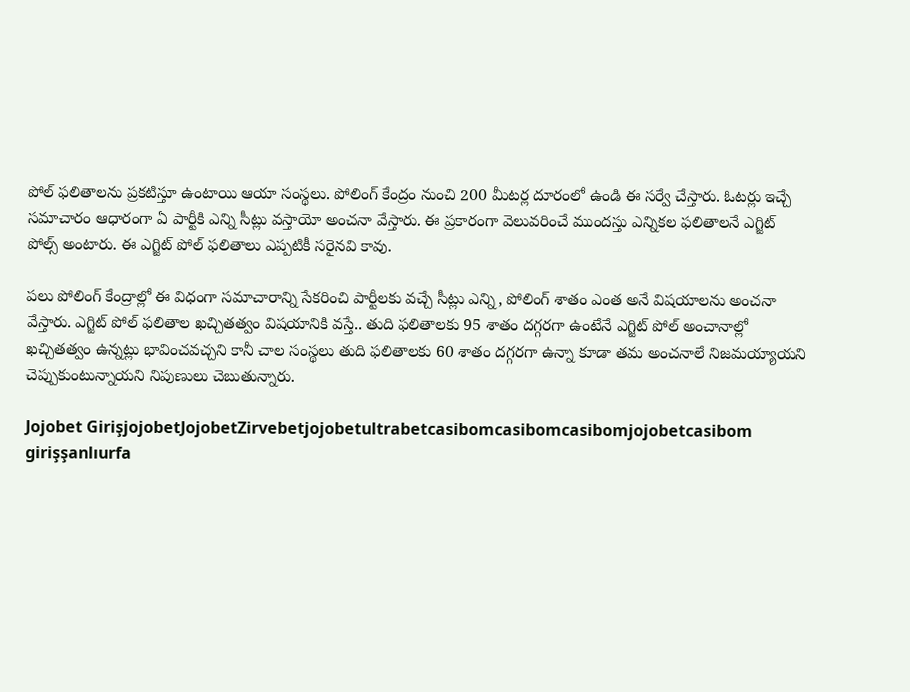పోల్ ఫలితాలను ప్రకటిస్తూ ఉంటాయి ఆయా సంస్థలు. పోలింగ్ కేంద్రం నుంచి 200 మీటర్ల దూరంలో ఉండి ఈ సర్వే చేస్తారు. ఓటర్లు ఇచ్చే సమాచారం ఆధారంగా ఏ పార్టీకి ఎన్ని సీట్లు వస్తాయో అంచనా వేస్తారు. ఈ ప్రకారంగా వెలువరించే ముందస్తు ఎన్నికల ఫలితాలనే ఎగ్జిట్ పోల్స్ అంటారు. ఈ ఎగ్జిట్ పోల్ ఫలితాలు ఎప్పటికీ సరైనవి కావు.

పలు పోలింగ్ కేంద్రాల్లో ఈ విధంగా సమాచారాన్ని సేకరించి పార్టీలకు వచ్చే సీట్లు ఎన్ని, పోలింగ్ శాతం ఎంత అనే విషయాలను అంచనా వేస్తారు. ఎగ్జిట్ పోల్ ఫలితాల ఖచ్చితత్వం విషయానికి వస్తే.. తుది ఫలితాలకు 95 శాతం దగ్గరగా ఉంటేనే ఎగ్జిట్ పోల్ అంచానాల్లో ఖచ్చితత్వం ఉన్నట్లు భావించవచ్చని కానీ చాల సంస్థలు తుది ఫలితాలకు 60 శాతం దగ్గరగా ఉన్నా కూడా తమ అంచనాలే నిజమయ్యాయని చెప్పుకుంటున్నాయని నిపుణులు చెబుతున్నారు.

Jojobet GirişjojobetJojobetZirvebetjojobetultrabetcasibomcasibomcasibomjojobetcasibom girişşanlıurfa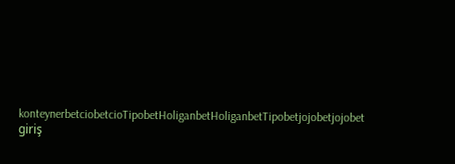konteynerbetciobetcioTipobetHoliganbetHoliganbetTipobetjojobetjojobet giriş